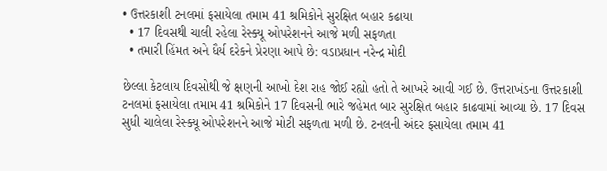• ઉત્તરકાશી ટનલમાં ફસાયેલા તમામ 41 શ્રમિકોને સુરક્ષિત બહાર કઢાયા
  • 17 દિવસથી ચાલી રહેલા રેસ્ક્યૂ ઓપરેશનને આજે મળી સફળતા
  • તમારી હિંમત અને ધૈર્ય દરેકને પ્રેરણા આપે છે: વડાપ્રધાન નરેન્દ્ર મોદી

છેલ્લા કેટલાય દિવસોથી જે ક્ષણની આખો દેશ રાહ જોઈ રહ્યો હતો તે આખરે આવી ગઈ છે. ઉત્તરાખંડના ઉત્તરકાશી ટનલમાં ફસાયેલા તમામ 41 શ્રમિકોને 17 દિવસની ભારે જહેમત બાર સુરક્ષિત બહાર કાઢવામાં આવ્યા છે. 17 દિવસ સુધી ચાલેલા રેસ્ક્યૂ ઓપરેશનને આજે મોટી સફળતા મળી છે. ટનલની અંદર ફસાયેલા તમામ 41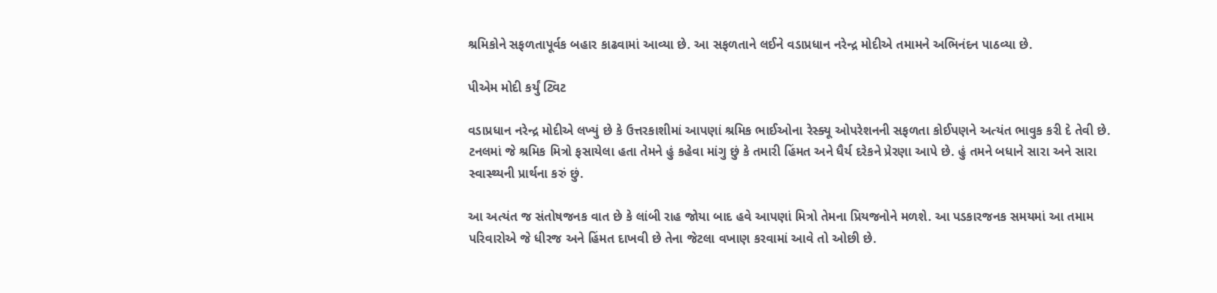શ્રમિકોને સફળતાપૂર્વક બહાર કાઢવામાં આવ્યા છે. આ સફળતાને લઈને વડાપ્રધાન નરેન્દ્ર મોદીએ તમામને અભિનંદન પાઠવ્યા છે.

પીએમ મોદી કર્યું ટ્વિટ

વડાપ્રધાન નરેન્દ્ર મોદીએ લખ્યું છે કે ઉત્તરકાશીમાં આપણાં શ્રમિક ભાઈઓના રેસ્ક્યૂ ઓપરેશનની સફળતા કોઈપણને અત્યંત ભાવુક કરી દે તેવી છે. ટનલમાં જે શ્રમિક મિત્રો ફસાયેલા હતા તેમને હું કહેવા માંગુ છું કે તમારી હિંમત અને ધૈર્ય દરેકને પ્રેરણા આપે છે. હું તમને બધાને સારા અને સારા સ્વાસ્થ્યની પ્રાર્થના કરું છું.

આ અત્યંત જ સંતોષજનક વાત છે કે લાંબી રાહ જોયા બાદ હવે આપણાં મિત્રો તેમના પ્રિયજનોને મળશે. આ પડકારજનક સમયમાં આ તમામ પરિવારોએ જે ધીરજ અને હિંમત દાખવી છે તેના જેટલા વખાણ કરવામાં આવે તો ઓછી છે.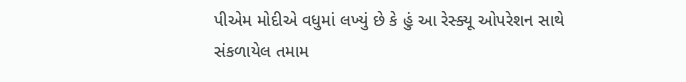પીએમ મોદીએ વધુમાં લખ્યું છે કે હું આ રેસ્ક્યૂ ઓપરેશન સાથે સંકળાયેલ તમામ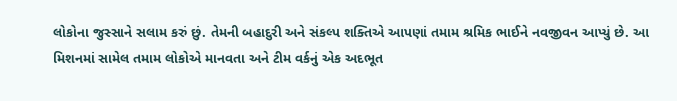લોકોના જુસ્સાને સલામ કરું છું. તેમની બહાદુરી અને સંકલ્પ શક્તિએ આપણાં તમામ શ્રમિક ભાઈને નવજીવન આપ્યું છે. આ મિશનમાં સામેલ તમામ લોકોએ માનવતા અને ટીમ વર્કનું એક અદભૂત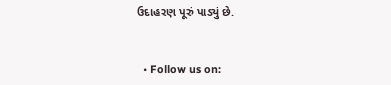ઉદાહરણ પૂરું પાડ્યું છે.


  • Follow us on: